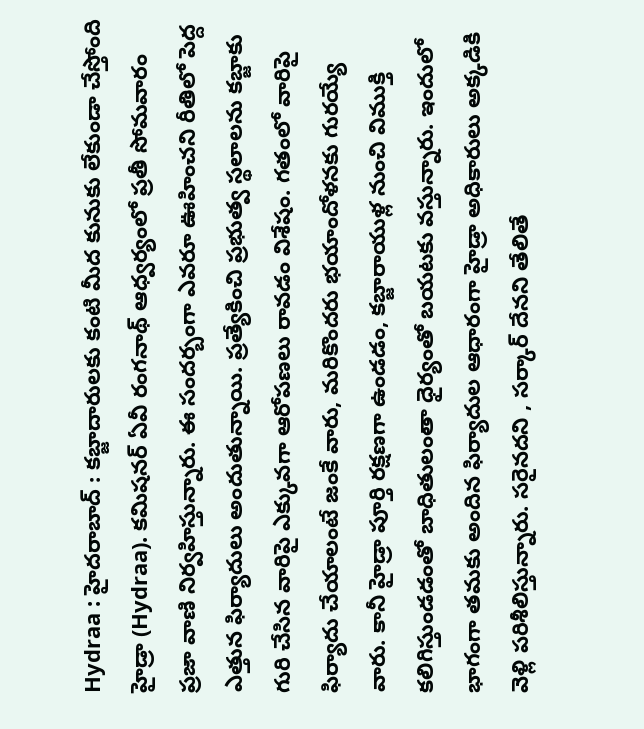Hydraa : హైదరాబాద్ : కబ్జాదారులకు కంటి మీద కునుకు లేకుండా చేస్తోంది హైడ్రా (Hydraa). కమిషనర్ ఏవీ రంగనాథ్ ఆధ్వర్యంలో ప్రతీ సోమవారం ప్రజా వాణి నిర్వహిస్తున్నారు. ఈ సందర్బంగా ఎవరూ ఊహించని రీతిలో పెద్ద ఎత్తున ఫిర్యాదులు అందుతున్నాయి. ప్రత్యేకించి ప్రభుత్వ స్థలాలను కబ్జాకు గురి చేసిన వారిపై ఎక్కువగా ఆరోపణలు రావడం విశేషం. గతంలో వారిపై ఫిర్యాదు చేయాలంటే జంకే వారు, మరికొందరు భయాందోళనకు గురయ్యే వారు. కానీ హైడ్రా పూర్తి రక్షణగా ఉండడం, కబ్జారాయుళ్ల నుంచి విముక్తి కలిగిస్తుండడంతో బాధితులంతా ధైర్యంతో బయటకు వస్తున్నారు. ఇందులో భాగంగా తమకు అందిన ఫిర్యాదుల ఆధారంగా హైడ్రా అధికారులు అక్కడికి వెళ్లి పరిశీలిస్తున్నారు. సరైనదని , సర్కార్ దేనని తేలితే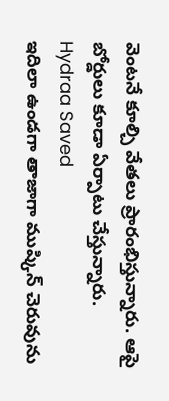వెంటనే కూల్చి వేతలు ప్రారంభిస్తున్నారు. ఆపై బోర్డులు కూడా ఏర్పాటు చేస్తున్నారు.
Hydraa Saved
ఇదిలా ఉండగా తాజాగా ముష్కిన్ చెరువును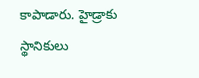కాపాడారు. హైడ్రాకు స్థానికులు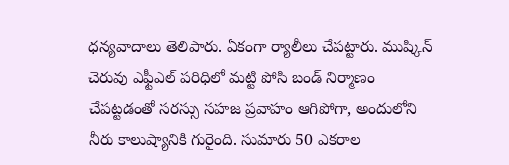ధన్యవాదాలు తెలిపారు. ఏకంగా ర్యాలీలు చేపట్టారు. ముష్కిన్ చెరువు ఎఫ్టీఎల్ పరిధిలో మట్టి పోసి బండ్ నిర్మాణం చేపట్టడంతో సరస్సు సహజ ప్రవాహం ఆగిపోగా, అందులోని నీరు కాలుష్యానికి గురైంది. సుమారు 50 ఎకరాల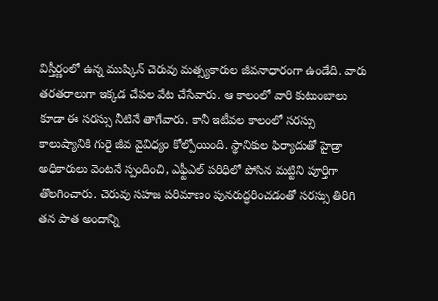విస్తీర్ణంలో ఉన్న ముష్కిన్ చెరువు మత్స్యకారుల జీవనాధారంగా ఉండేది. వారు తరతరాలుగా ఇక్కడ చేపల వేట చేసేవారు. ఆ కాలంలో వారి కుటుంబాలు కూడా ఈ సరస్సు నీటినే తాగేవారు. కానీ ఇటీవల కాలంలో సరస్సు కాలుష్యానికి గురై జీవ వైవిధ్యం కోల్పోయింది. స్థానికుల ఫిర్యాదుతో హైడ్రా అధికారులు వెంటనే స్పందించి, ఎఫ్టీఎల్ పరిధిలో పోసిన మట్టిని పూర్తిగా తొలగించారు. చెరువు సహజ పరిమాణం పునరుద్ధరించడంతో సరస్సు తిరిగి తన పాత అందాన్ని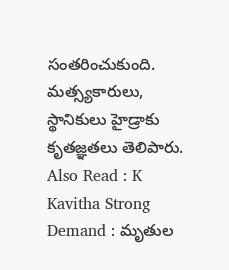సంతరించుకుంది. మత్స్యకారులు, స్థానికులు హైడ్రాకు కృతజ్ఞతలు తెలిపారు.
Also Read : K Kavitha Strong Demand : మృతుల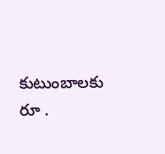కుటుంబాలకు రూ .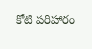కోటి పరిహారం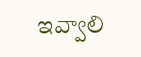ఇవ్వాలి